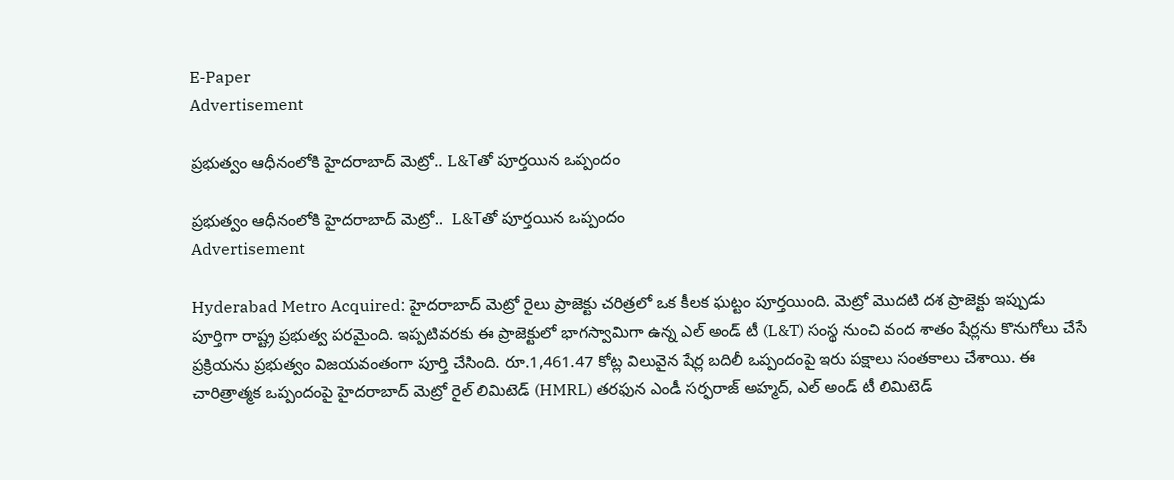E-Paper
Advertisement

ప్రభుత్వం ఆధీనంలోకి హైదరాబాద్‌ మెట్రో.. L&Tతో పూర్తయిన ఒప్పందం

ప్రభుత్వం ఆధీనంలోకి హైదరాబాద్‌ మెట్రో..  L&Tతో పూర్తయిన ఒప్పందం
Advertisement

Hyderabad Metro Acquired: హైదరాబాద్‌ మెట్రో రైలు ప్రాజెక్టు చరిత్రలో ఒక కీలక ఘట్టం పూర్త‌యింది. మెట్రో మొదటి దశ ప్రాజెక్టు ఇప్పుడు పూర్తిగా రాష్ట్ర ప్రభుత్వ పరమైంది. ఇప్పటివరకు ఈ ప్రాజెక్టులో భాగస్వామిగా ఉన్న ఎల్‌ అండ్‌ టీ (L&T) సంస్థ నుంచి వంద శాతం షేర్లను కొనుగోలు చేసే ప్రక్రియను ప్రభుత్వం విజయవంతంగా పూర్తి చేసింది. రూ.1,461.47 కోట్ల విలువైన షేర్ల బదిలీ ఒప్పందంపై ఇరు పక్షాలు సంతకాలు చేశాయి. ఈ చారిత్రాత్మక ఒప్పందంపై హైదరాబాద్‌ మెట్రో రైల్‌ లిమిటెడ్‌ (HMRL) తరఫున ఎండీ సర్ఫరాజ్ అహ్మద్, ఎల్‌ అండ్‌ టీ లిమిటెడ్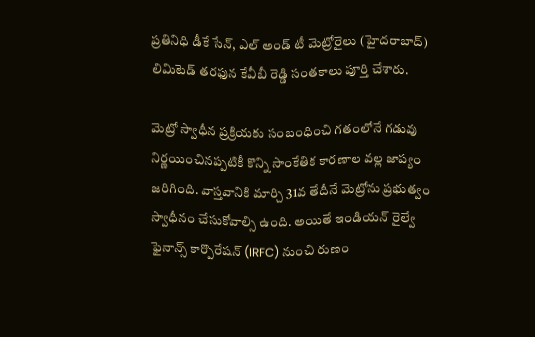ప్రతినిధి డీకే సేన్, ఎల్‌ అండ్‌ టీ మెట్రోరైలు (హైదరాబాద్‌) లిమిటెడ్‌ తరఫున కేవీబీ రెడ్డి సంతకాలు పూర్తి చేశారు.

మెట్రో స్వాధీన ప్రక్రియకు సంబంధించి గతంలోనే గడువు నిర్ణయించినప్పటికీ కొన్ని సాంకేతిక కారణాల వల్ల జాప్యం జరిగింది. వాస్తవానికి మార్చి 31వ తేదీనే మెట్రోను ప్రభుత్వం స్వాధీనం చేసుకోవాల్సి ఉంది. అయితే ఇండియన్‌ రైల్వే ఫైనాన్స్‌ కార్పొరేషన్‌ (IRFC) నుంచి రుణం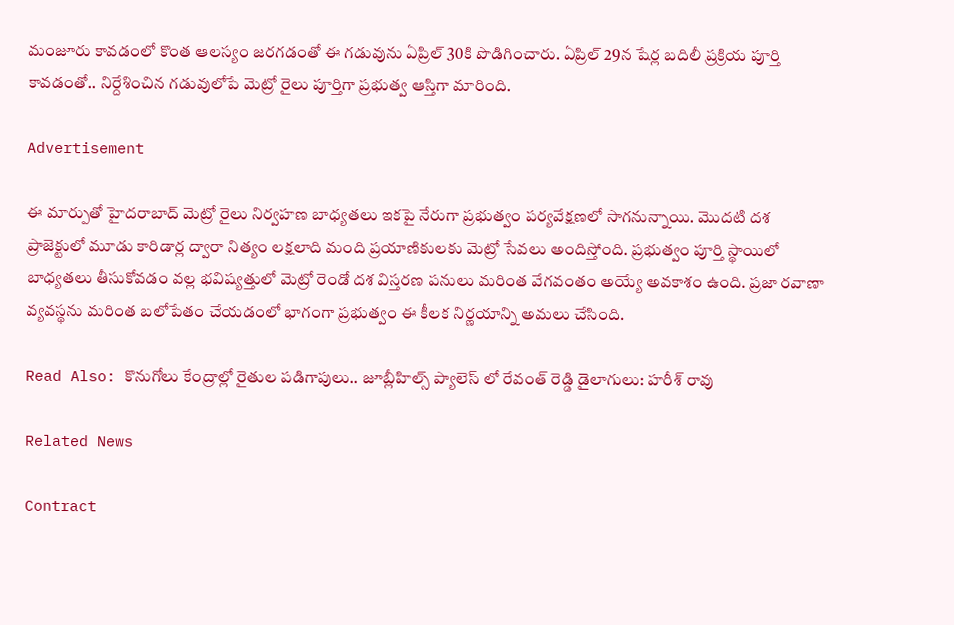మంజూరు కావడంలో కొంత ఆలస్యం జరగడంతో ఈ గడువును ఏప్రిల్‌ 30కి పొడిగించారు. ఏప్రిల్ 29న షేర్ల బదిలీ ప్రక్రియ పూర్తి కావడంతో.. నిర్దేశించిన గడువులోపే మెట్రో రైలు పూర్తిగా ప్రభుత్వ ఆస్తిగా మారింది.

Advertisement

ఈ మార్పుతో హైదరాబాద్ మెట్రో రైలు నిర్వహణ బాధ్యతలు ఇకపై నేరుగా ప్రభుత్వం పర్యవేక్షణలో సాగనున్నాయి. మొదటి దశ ప్రాజెక్టులో మూడు కారిడార్ల ద్వారా నిత్యం లక్షలాది మంది ప్రయాణికులకు మెట్రో సేవలు అందిస్తోంది. ప్రభుత్వం పూర్తి స్థాయిలో బాధ్యతలు తీసుకోవడం వల్ల భవిష్యత్తులో మెట్రో రెండో దశ విస్తరణ పనులు మరింత వేగవంతం అయ్యే అవకాశం ఉంది. ప్రజా రవాణా వ్యవస్థను మరింత బలోపేతం చేయడంలో భాగంగా ప్రభుత్వం ఈ కీలక నిర్ణయాన్ని అమలు చేసింది.

Read Also: కొనుగోలు కేంద్రాల్లో రైతుల పడిగాపులు.. జూబ్లీహిల్స్ ప్యాలెస్ లో రేవంత్ రెడ్డి డైలాగులు: హరీశ్ రావు

Related News

Contract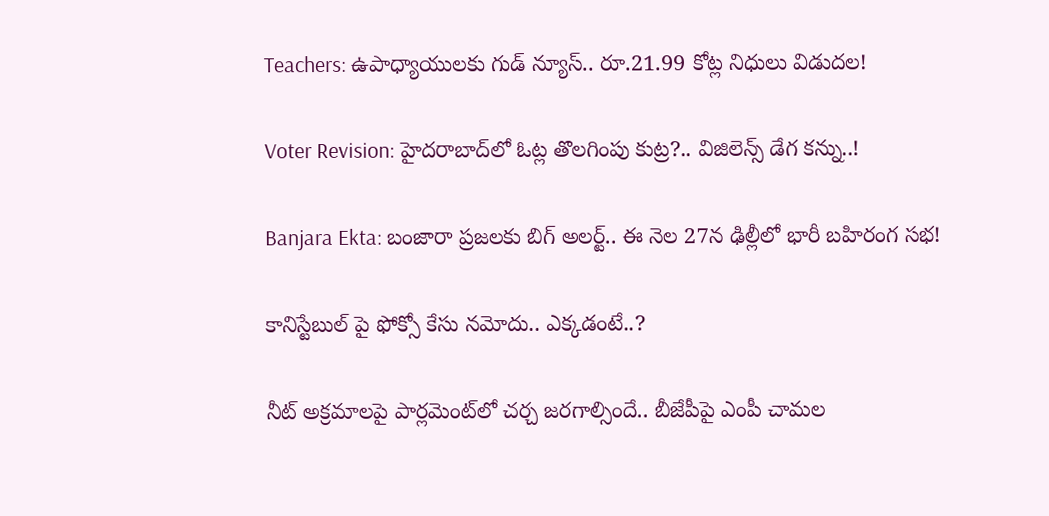Teachers: ఉపాధ్యాయులకు గుడ్ న్యూస్.. రూ.21.99 కోట్ల నిధులు విడుదల!

Voter Revision: హైదరాబాద్‌లో ఓట్ల తొలగింపు కుట్ర?.. విజిలెన్స్ డేగ కన్ను..!

Banjara Ekta: బంజారా ప్రజలకు బిగ్ అలర్ట్.. ఈ నెల 27న ఢిల్లీలో భారీ బహిరంగ సభ!

కానిస్టేబుల్ పై ఫోక్సో కేసు నమోదు.. ఎక్కడంటే..?

నీట్ అక్రమాలపై పార్లమెంట్‌లో చర్చ జరగాల్సిందే.. బీజేపీపై ఎంపీ చామల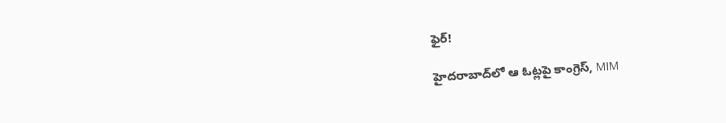ఫైర్!

హైదరాబాద్‌లో ఆ ఓట్లపై కాంగ్రెస్, MIM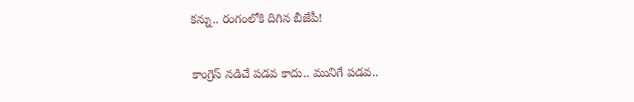కన్ను.. రంగంలోకి దిగిన బీజేపీ!

కాంగ్రెస్ నడిచే పడవ కాదు.. మునిగే పడవ..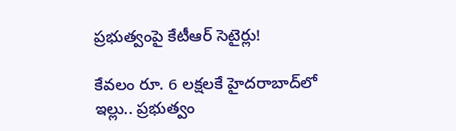ప్రభుత్వంపై కేటీఆర్ సెటైర్లు!

కేవలం రూ. 6 లక్షలకే హైదరాబాద్‌లో ఇల్లు.. ప్రభుత్వం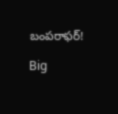బంపరాఫర్!

Big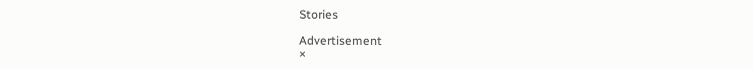Stories

Advertisement
×